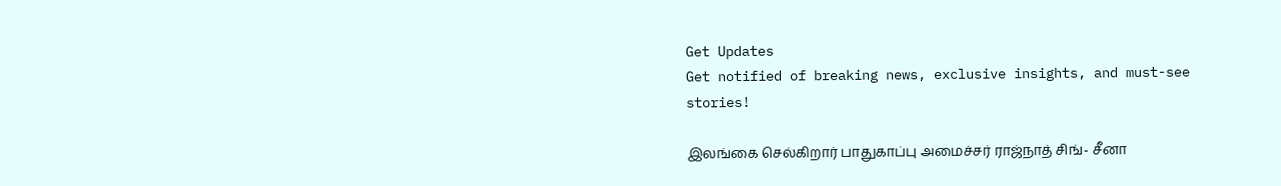Get Updates
Get notified of breaking news, exclusive insights, and must-see stories!

இலங்கை செல்கிறார் பாதுகாப்பு அமைச்சர் ராஜ்நாத் சிங்- சீனா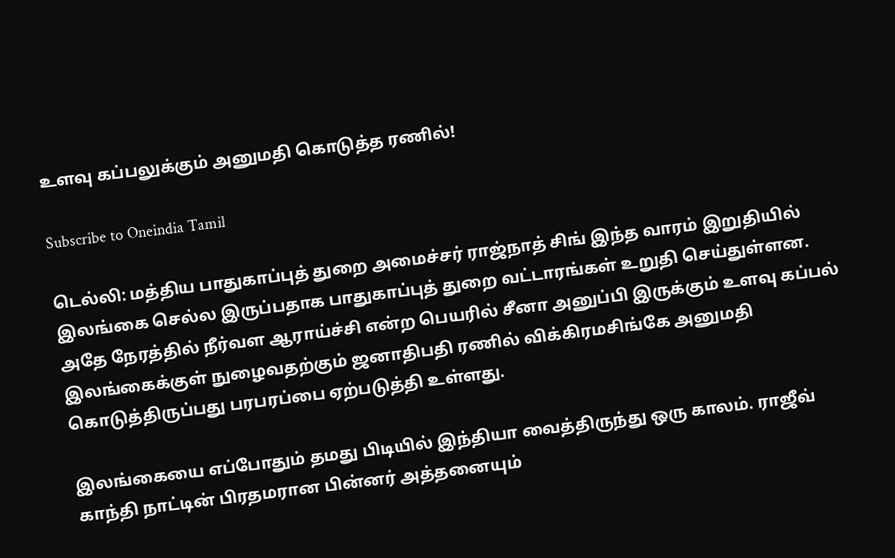உளவு கப்பலுக்கும் அனுமதி கொடுத்த ரணில்!

Subscribe to Oneindia Tamil

டெல்லி: மத்திய பாதுகாப்புத் துறை அமைச்சர் ராஜ்நாத் சிங் இந்த வாரம் இறுதியில் இலங்கை செல்ல இருப்பதாக பாதுகாப்புத் துறை வட்டாரங்கள் உறுதி செய்துள்ளன. அதே நேரத்தில் நீர்வள ஆராய்ச்சி என்ற பெயரில் சீனா அனுப்பி இருக்கும் உளவு கப்பல் இலங்கைக்குள் நுழைவதற்கும் ஜனாதிபதி ரணில் விக்கிரமசிங்கே அனுமதி கொடுத்திருப்பது பரபரப்பை ஏற்படுத்தி உள்ளது.

இலங்கையை எப்போதும் தமது பிடியில் இந்தியா வைத்திருந்து ஒரு காலம். ராஜீவ் காந்தி நாட்டின் பிரதமரான பின்னர் அத்தனையும்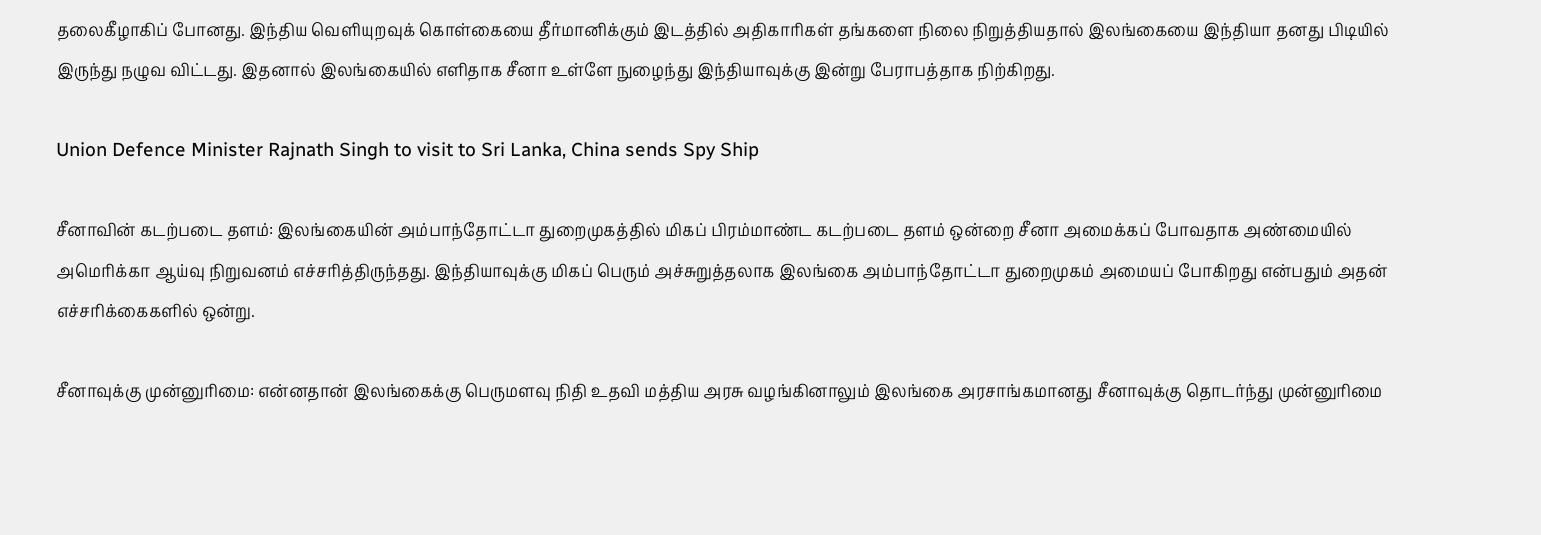தலைகீழாகிப் போனது. இந்திய வெளியுறவுக் கொள்கையை தீர்மானிக்கும் இடத்தில் அதிகாரிகள் தங்களை நிலை நிறுத்தியதால் இலங்கையை இந்தியா தனது பிடியில் இருந்து நழுவ விட்டது. இதனால் இலங்கையில் எளிதாக சீனா உள்ளே நுழைந்து இந்தியாவுக்கு இன்று பேராபத்தாக நிற்கிறது.

Union Defence Minister Rajnath Singh to visit to Sri Lanka, China sends Spy Ship

சீனாவின் கடற்படை தளம்: இலங்கையின் அம்பாந்தோட்டா துறைமுகத்தில் மிகப் பிரம்மாண்ட கடற்படை தளம் ஒன்றை சீனா அமைக்கப் போவதாக அண்மையில் அமெரிக்கா ஆய்வு நிறுவனம் எச்சரித்திருந்தது. இந்தியாவுக்கு மிகப் பெரும் அச்சுறுத்தலாக இலங்கை அம்பாந்தோட்டா துறைமுகம் அமையப் போகிறது என்பதும் அதன் எச்சரிக்கைகளில் ஒன்று.

சீனாவுக்கு முன்னுரிமை: என்னதான் இலங்கைக்கு பெருமளவு நிதி உதவி மத்திய அரசு வழங்கினாலும் இலங்கை அரசாங்கமானது சீனாவுக்கு தொடர்ந்து முன்னுரிமை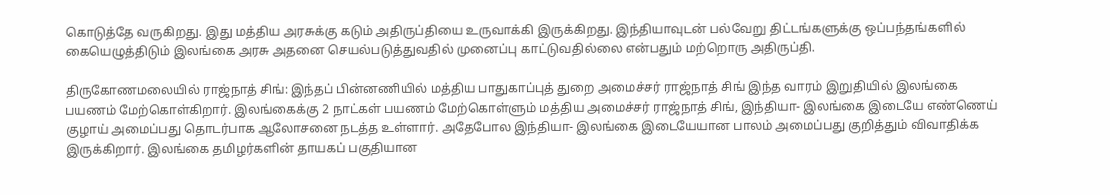கொடுத்தே வருகிறது. இது மத்திய அரசுக்கு கடும் அதிருப்தியை உருவாக்கி இருக்கிறது. இந்தியாவுடன் பல்வேறு திட்டங்களுக்கு ஒப்பந்தங்களில் கையெழுத்திடும் இலங்கை அரசு அதனை செயல்படுத்துவதில் முனைப்பு காட்டுவதில்லை என்பதும் மற்றொரு அதிருப்தி.

திருகோணமலையில் ராஜ்நாத் சிங்: இந்தப் பின்னணியில் மத்திய பாதுகாப்புத் துறை அமைச்சர் ராஜ்நாத் சிங் இந்த வாரம் இறுதியில் இலங்கை பயணம் மேற்கொள்கிறார். இலங்கைக்கு 2 நாட்கள் பயணம் மேற்கொள்ளும் மத்திய அமைச்சர் ராஜ்நாத் சிங், இந்தியா- இலங்கை இடையே எண்ணெய் குழாய் அமைப்பது தொடர்பாக ஆலோசனை நடத்த உள்ளார். அதேபோல இந்தியா- இலங்கை இடையேயான பாலம் அமைப்பது குறித்தும் விவாதிக்க இருக்கிறார். இலங்கை தமிழர்களின் தாயகப் பகுதியான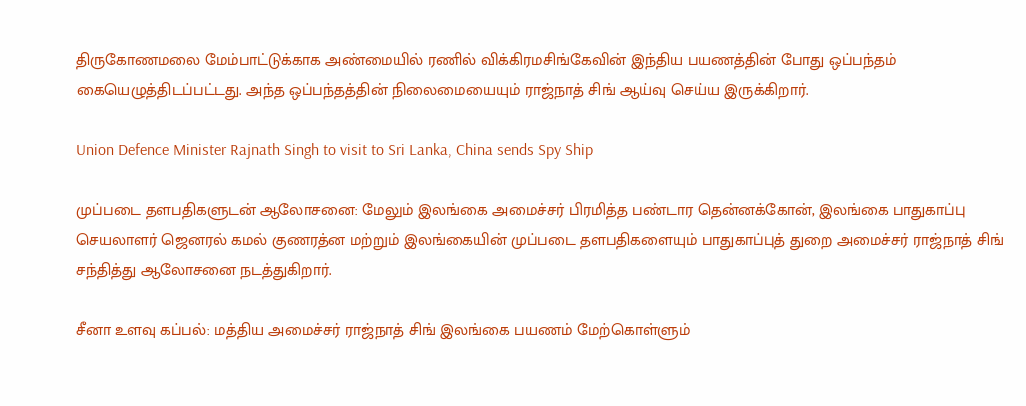திருகோணமலை மேம்பாட்டுக்காக அண்மையில் ரணில் விக்கிரமசிங்கேவின் இந்திய பயணத்தின் போது ஒப்பந்தம் கையெழுத்திடப்பட்டது. அந்த ஒப்பந்தத்தின் நிலைமையையும் ராஜ்நாத் சிங் ஆய்வு செய்ய இருக்கிறார்.

Union Defence Minister Rajnath Singh to visit to Sri Lanka, China sends Spy Ship

முப்படை தளபதிகளுடன் ஆலோசனை: மேலும் இலங்கை அமைச்சர் பிரமித்த பண்டார தென்னக்கோன், இலங்கை பாதுகாப்பு செயலாளர் ஜெனரல் கமல் குணரத்ன மற்றும் இலங்கையின் முப்படை தளபதிகளையும் பாதுகாப்புத் துறை அமைச்சர் ராஜ்நாத் சிங் சந்தித்து ஆலோசனை நடத்துகிறார்.

சீனா உளவு கப்பல்: மத்திய அமைச்சர் ராஜ்நாத் சிங் இலங்கை பயணம் மேற்கொள்ளும்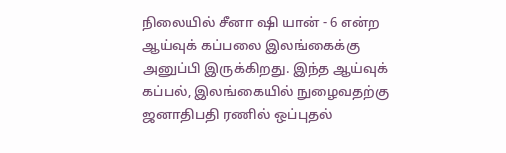நிலையில் சீனா ஷி யான் - 6 என்ற ஆய்வுக் கப்பலை இலங்கைக்கு அனுப்பி இருக்கிறது. இந்த ஆய்வுக் கப்பல், இலங்கையில் நுழைவதற்கு ஜனாதிபதி ரணில் ஒப்புதல்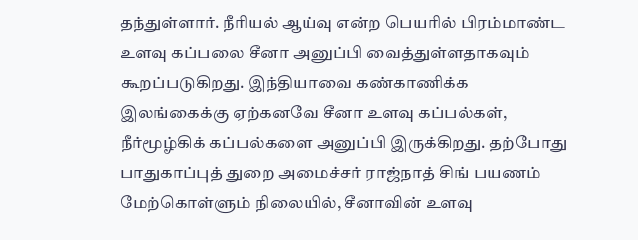தந்துள்ளார். நீரியல் ஆய்வு என்ற பெயரில் பிரம்மாண்ட உளவு கப்பலை சீனா அனுப்பி வைத்துள்ளதாகவும் கூறப்படுகிறது. இந்தியாவை கண்காணிக்க இலங்கைக்கு ஏற்கனவே சீனா உளவு கப்பல்கள், நீர்மூழ்கிக் கப்பல்களை அனுப்பி இருக்கிறது. தற்போது பாதுகாப்புத் துறை அமைச்சர் ராஜ்நாத் சிங் பயணம் மேற்கொள்ளும் நிலையில், சீனாவின் உளவு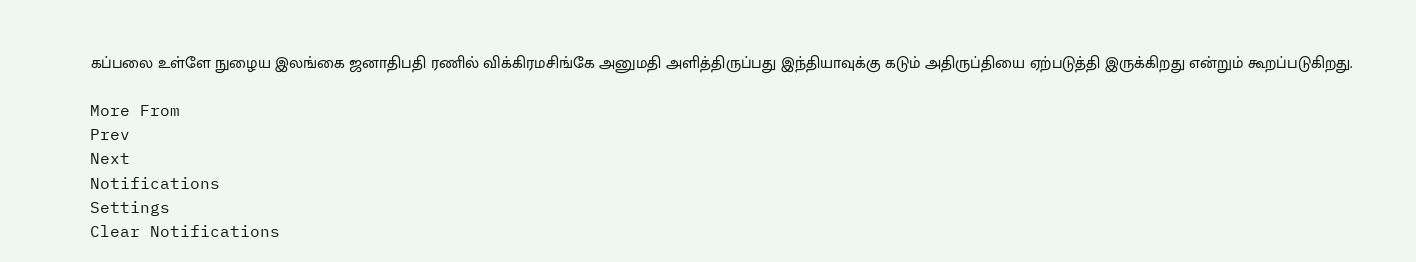கப்பலை உள்ளே நுழைய இலங்கை ஜனாதிபதி ரணில் விக்கிரமசிங்கே அனுமதி அளித்திருப்பது இந்தியாவுக்கு கடும் அதிருப்தியை ஏற்படுத்தி இருக்கிறது என்றும் கூறப்படுகிறது.

More From
Prev
Next
Notifications
Settings
Clear Notifications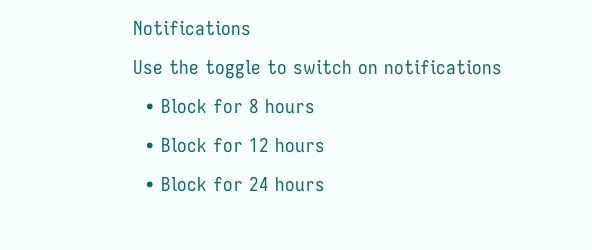Notifications
Use the toggle to switch on notifications
  • Block for 8 hours
  • Block for 12 hours
  • Block for 24 hours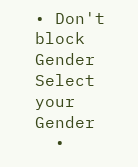• Don't block
Gender
Select your Gender
  •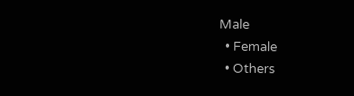Male
  • Female
  • Others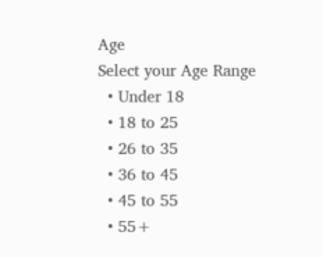Age
Select your Age Range
  • Under 18
  • 18 to 25
  • 26 to 35
  • 36 to 45
  • 45 to 55
  • 55+